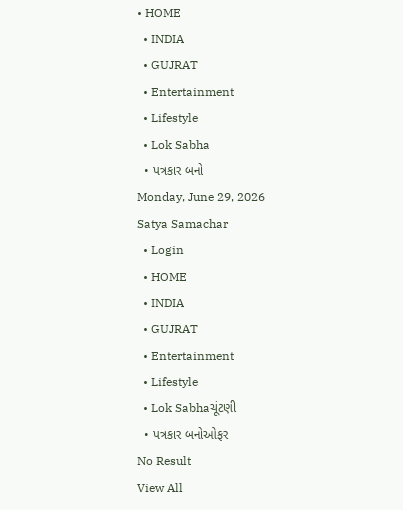• HOME
  • INDIA
  • GUJRAT
  • Entertainment
  • Lifestyle
  • Lok Sabha
  • પત્રકાર બનો
Monday, June 29, 2026
Satya Samachar
  • Login
  • HOME
  • INDIA
  • GUJRAT
  • Entertainment
  • Lifestyle
  • Lok Sabhaચૂંટણી
  • પત્રકાર બનોઓફર
No Result
View All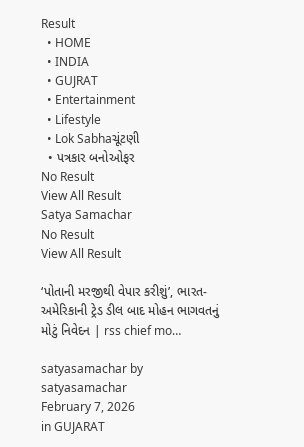Result
  • HOME
  • INDIA
  • GUJRAT
  • Entertainment
  • Lifestyle
  • Lok Sabhaચૂંટણી
  • પત્રકાર બનોઓફર
No Result
View All Result
Satya Samachar
No Result
View All Result

‘પોતાની મરજીથી વેપાર કરીશું’, ભારત-અમેરિકાની ટ્રેડ ડીલ બાદ મોહન ભાગવતનું મોટું નિવેદન | rss chief mo…

satyasamachar by satyasamachar
February 7, 2026
in GUJARAT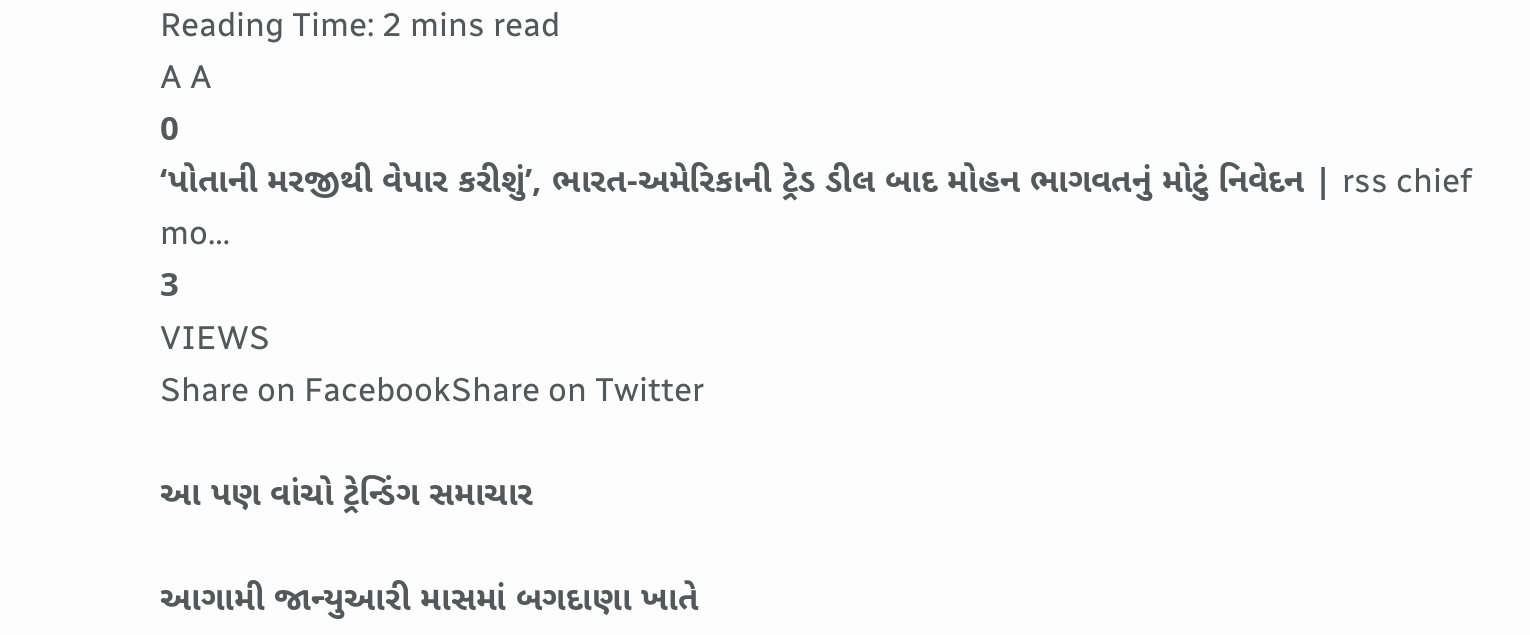Reading Time: 2 mins read
A A
0
‘પોતાની મરજીથી વેપાર કરીશું’, ભારત-અમેરિકાની ટ્રેડ ડીલ બાદ મોહન ભાગવતનું મોટું નિવેદન | rss chief mo…
3
VIEWS
Share on FacebookShare on Twitter

આ પણ વાંચો ટ્રેન્ડિંગ સમાચાર

આગામી જાન્યુઆરી માસમાં બગદાણા ખાતે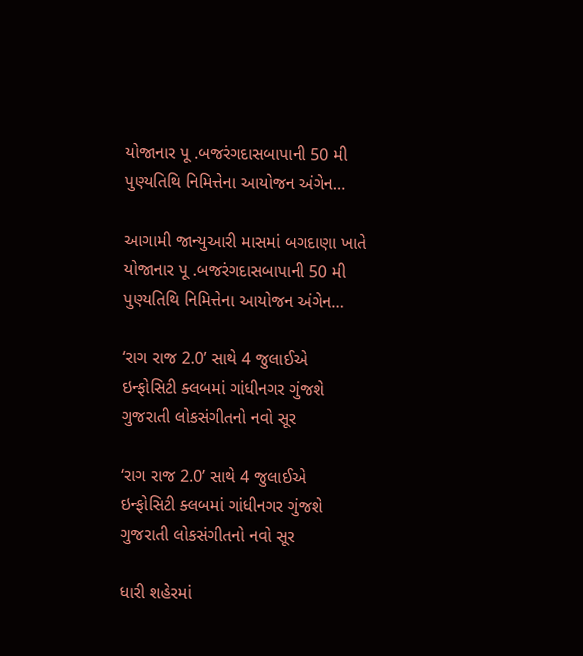યોજાનાર પૂ .બજરંગદાસબાપાની 50 મી પુણ્યતિથિ નિમિત્તેના આયોજન અંગેન…

આગામી જાન્યુઆરી માસમાં બગદાણા ખાતે યોજાનાર પૂ .બજરંગદાસબાપાની 50 મી પુણ્યતિથિ નિમિત્તેના આયોજન અંગેન…

‘રાગ રાજ 2.0’ સાથે 4 જુલાઈએ ઇન્ફોસિટી ક્લબમાં ગાંધીનગર ગુંજશે ગુજરાતી લોકસંગીતનો નવો સૂર

‘રાગ રાજ 2.0’ સાથે 4 જુલાઈએ ઇન્ફોસિટી ક્લબમાં ગાંધીનગર ગુંજશે ગુજરાતી લોકસંગીતનો નવો સૂર

ધારી શહેરમાં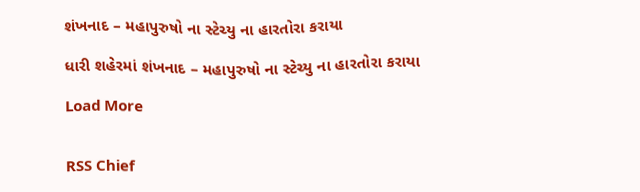શંખનાદ – મહાપુરુષો ના સ્ટેચ્યુ ના હારતોરા કરાયા

ધારી શહેરમાં શંખનાદ – મહાપુરુષો ના સ્ટેચ્યુ ના હારતોરા કરાયા

Load More


RSS Chief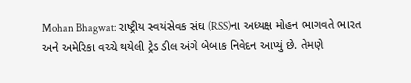Mohan Bhagwat: રાષ્ટ્રીય સ્વયંસેવક સંઘ (RSS)ના અધ્યક્ષ મોહન ભાગવતે ભારત અને અમેરિકા વચ્ચે થયેલી ટ્રેડ ડીલ અંગે બેબાક નિવેદન આપ્યું છે. તેમણે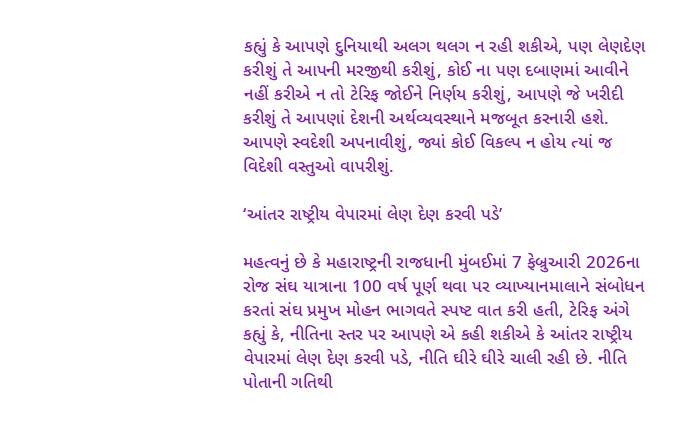કહ્યું કે આપણે દુનિયાથી અલગ થલગ ન રહી શકીએ, પણ લેણદેણ કરીશું તે આપની મરજીથી કરીશું, કોઈ ના પણ દબાણમાં આવીને નહીં કરીએ ન તો ટેરિફ જોઈને નિર્ણય કરીશું, આપણે જે ખરીદી કરીશું તે આપણાં દેશની અર્થવ્યવસ્થાને મજબૂત કરનારી હશે. આપણે સ્વદેશી અપનાવીશું, જ્યાં કોઈ વિકલ્પ ન હોય ત્યાં જ વિદેશી વસ્તુઓ વાપરીશું.

‘આંતર રાષ્ટ્રીય વેપારમાં લેણ દેણ કરવી પડે’

મહત્વનું છે કે મહારાષ્ટ્રની રાજધાની મુંબઈમાં 7 ફેબ્રુઆરી 2026ના રોજ સંઘ યાત્રાના 100 વર્ષ પૂર્ણ થવા પર વ્યાખ્યાનમાલાને સંબોધન કરતાં સંઘ પ્રમુખ મોહન ભાગવતે સ્પષ્ટ વાત કરી હતી, ટેરિફ અંગે કહ્યું કે, નીતિના સ્તર પર આપણે એ કહી શકીએ કે આંતર રાષ્ટ્રીય વેપારમાં લેણ દેણ કરવી પડે, નીતિ ઘીરે ઘીરે ચાલી રહી છે. નીતિ પોતાની ગતિથી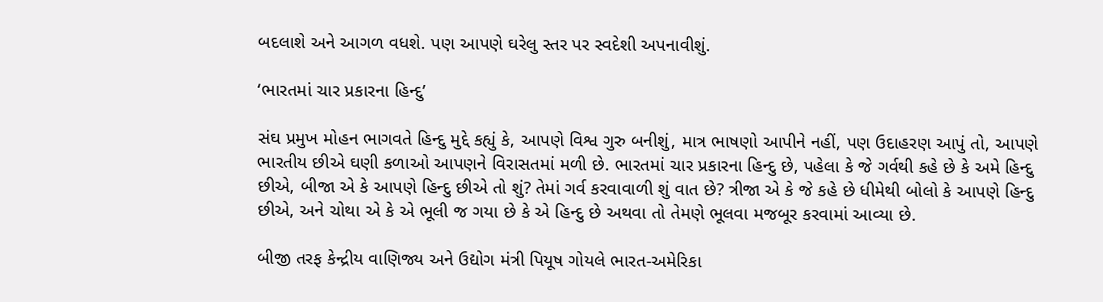બદલાશે અને આગળ વધશે. પણ આપણે ઘરેલુ સ્તર પર સ્વદેશી અપનાવીશું.

‘ભારતમાં ચાર પ્રકારના હિન્દુ’

સંઘ પ્રમુખ મોહન ભાગવતે હિન્દુ મુદ્દે કહ્યું કે, આપણે વિશ્વ ગુરુ બનીશું, માત્ર ભાષણો આપીને નહીં, પણ ઉદાહરણ આપું તો, આપણે ભારતીય છીએ ઘણી કળાઓ આપણને વિરાસતમાં મળી છે. ભારતમાં ચાર પ્રકારના હિન્દુ છે, પહેલા કે જે ગર્વથી કહે છે કે અમે હિન્દુ છીએ, બીજા એ કે આપણે હિન્દુ છીએ તો શું? તેમાં ગર્વ કરવાવાળી શું વાત છે? ત્રીજા એ કે જે કહે છે ધીમેથી બોલો કે આપણે હિન્દુ છીએ, અને ચોથા એ કે એ ભૂલી જ ગયા છે કે એ હિન્દુ છે અથવા તો તેમણે ભૂલવા મજબૂર કરવામાં આવ્યા છે.

બીજી તરફ કેન્દ્રીય વાણિજ્ય અને ઉદ્યોગ મંત્રી પિયૂષ ગોયલે ભારત-અમેરિકા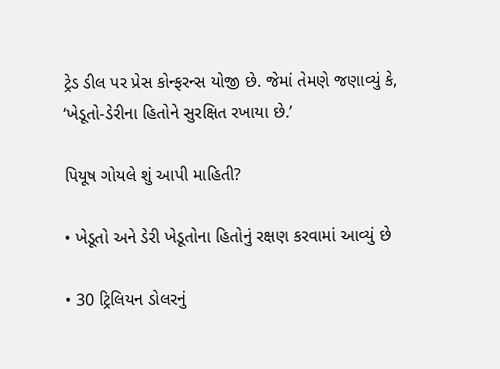ટ્રેડ ડીલ પર પ્રેસ કોન્ફરન્સ યોજી છે. જેમાં તેમણે જણાવ્યું કે, ‘ખેડૂતો-ડેરીના હિતોને સુરક્ષિત રખાયા છે.’

પિયૂષ ગોયલે શું આપી માહિતી?

• ખેડૂતો અને ડેરી ખેડૂતોના હિતોનું રક્ષણ કરવામાં આવ્યું છે

• 30 ટ્રિલિયન ડોલરનું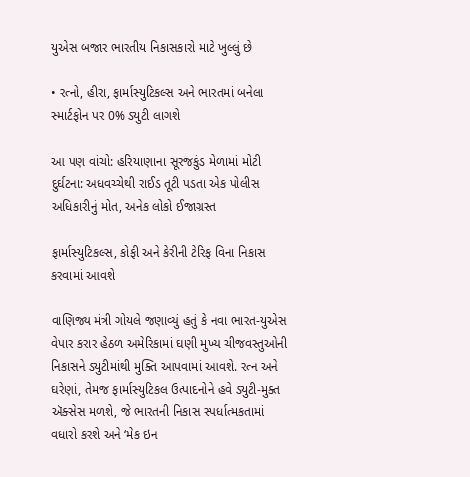યુએસ બજાર ભારતીય નિકાસકારો માટે ખુલ્લું છે

• રત્નો, હીરા, ફાર્માસ્યુટિકલ્સ અને ભારતમાં બનેલા સ્માર્ટફોન પર 0% ડ્યુટી લાગશે

આ પણ વાંચો: હરિયાણાના સૂરજકુંડ મેળામાં મોટી દુર્ઘટના: અધવચ્ચેથી રાઈડ તૂટી પડતા એક પોલીસ અધિકારીનું મોત, અનેક લોકો ઈજાગ્રસ્ત

ફાર્માસ્યુટિકલ્સ, કોફી અને કેરીની ટેરિફ વિના નિકાસ કરવામાં આવશે

વાણિજ્ય મંત્રી ગોયલે જણાવ્યું હતું કે નવા ભારત-યુએસ વેપાર કરાર હેઠળ અમેરિકામાં ઘણી મુખ્ય ચીજવસ્તુઓની નિકાસને ડ્યુટીમાંથી મુક્તિ આપવામાં આવશે. રત્ન અને ઘરેણાં, તેમજ ફાર્માસ્યુટિકલ ઉત્પાદનોને હવે ડ્યુટી-મુક્ત ઍક્સેસ મળશે, જે ભારતની નિકાસ સ્પર્ધાત્મકતામાં વધારો કરશે અને ‘મેક ઇન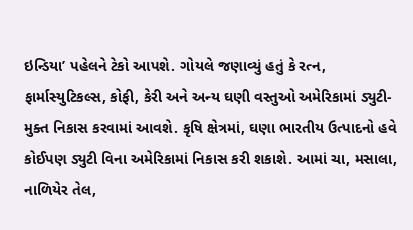ઇન્ડિયા’ પહેલને ટેકો આપશે. ગોયલે જણાવ્યું હતું કે રત્ન, ફાર્માસ્યુટિકલ્સ, કોફી, કેરી અને અન્ય ઘણી વસ્તુઓ અમેરિકામાં ડ્યુટી-મુક્ત નિકાસ કરવામાં આવશે. કૃષિ ક્ષેત્રમાં, ઘણા ભારતીય ઉત્પાદનો હવે કોઈપણ ડ્યુટી વિના અમેરિકામાં નિકાસ કરી શકાશે. આમાં ચા, મસાલા, નાળિયેર તેલ,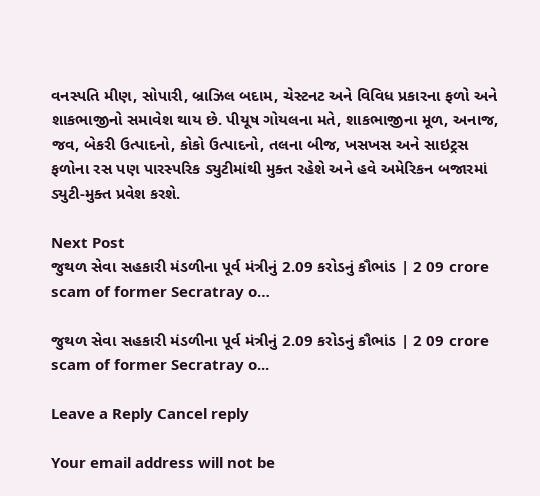વનસ્પતિ મીણ, સોપારી, બ્રાઝિલ બદામ, ચેસ્ટનટ અને વિવિધ પ્રકારના ફળો અને શાકભાજીનો સમાવેશ થાય છે. પીયૂષ ગોયલના મતે, શાકભાજીના મૂળ, અનાજ, જવ, બેકરી ઉત્પાદનો, કોકો ઉત્પાદનો, તલના બીજ, ખસખસ અને સાઇટ્રસ ફળોના રસ પણ પારસ્પરિક ડ્યુટીમાંથી મુક્ત રહેશે અને હવે અમેરિકન બજારમાં ડ્યુટી-મુક્ત પ્રવેશ કરશે.

Next Post
જુથળ સેવા સહકારી મંડળીના પૂર્વ મંત્રીનું 2.09 કરોડનું કૌભાંડ | 2 09 crore scam of former Secratray o…

જુથળ સેવા સહકારી મંડળીના પૂર્વ મંત્રીનું 2.09 કરોડનું કૌભાંડ | 2 09 crore scam of former Secratray o...

Leave a Reply Cancel reply

Your email address will not be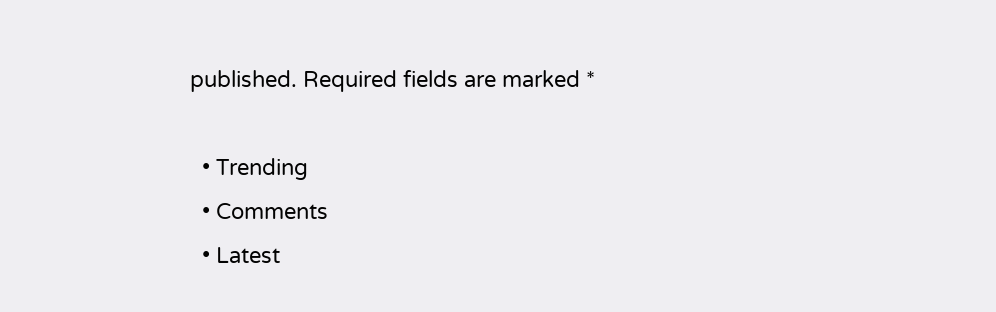published. Required fields are marked *

  • Trending
  • Comments
  • Latest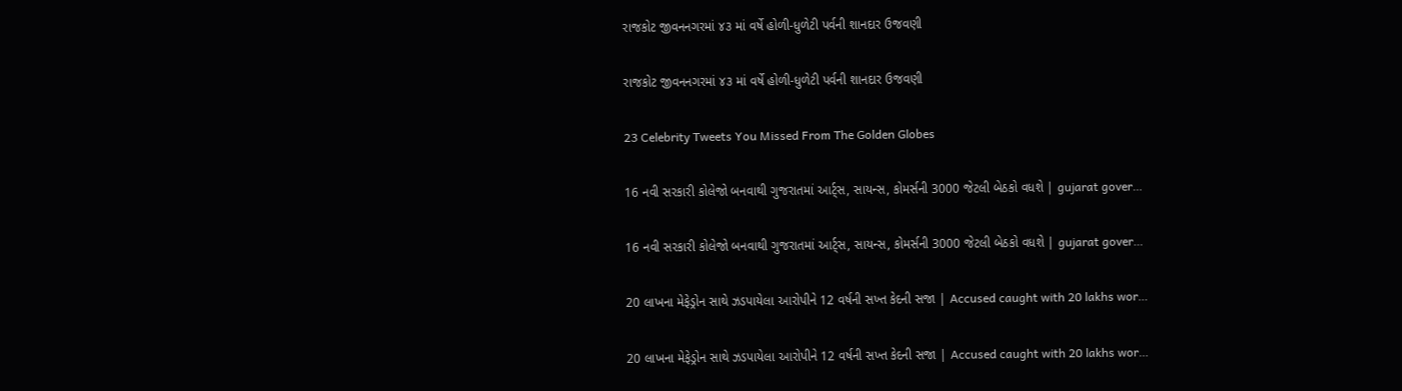રાજકોટ જીવનનગરમાં ૪૩ માં વર્ષે હોળી-ધુળેટી પર્વની શાનદાર ઉજવણી

રાજકોટ જીવનનગરમાં ૪૩ માં વર્ષે હોળી-ધુળેટી પર્વની શાનદાર ઉજવણી

23 Celebrity Tweets You Missed From The Golden Globes

16 નવી સરકારી કોલેજો બનવાથી ગુજરાતમાં આર્ટ્સ, સાયન્સ, કોમર્સની 3000 જેટલી બેઠકો વધશે | gujarat gover…

16 નવી સરકારી કોલેજો બનવાથી ગુજરાતમાં આર્ટ્સ, સાયન્સ, કોમર્સની 3000 જેટલી બેઠકો વધશે | gujarat gover…

20 લાખના મેફેડ્રોન સાથે ઝડપાયેલા આરોપીને 12 વર્ષની સખ્ત કેદની સજા | Accused caught with 20 lakhs wor…

20 લાખના મેફેડ્રોન સાથે ઝડપાયેલા આરોપીને 12 વર્ષની સખ્ત કેદની સજા | Accused caught with 20 lakhs wor…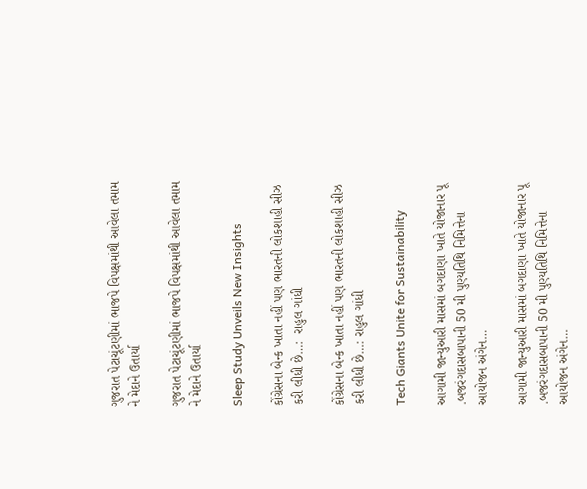ગુજરાત પેટાચૂંટણીમાં ભાજપે વિપક્ષમાંથી આવેલા તમામ ને મેદાને ઉતાર્યા

ગુજરાત પેટાચૂંટણીમાં ભાજપે વિપક્ષમાંથી આવેલા તમામ ને મેદાને ઉતાર્યા

Sleep Study Unveils New Insights

કોંગ્રેસના બેન્ક ખાતા નહીં પણ ભારતની લોકશાહી સીઝ કરી લીધી છે…:  રાહુલ ગાંધી

કોંગ્રેસના બેન્ક ખાતા નહીં પણ ભારતની લોકશાહી સીઝ કરી લીધી છે…: રાહુલ ગાંધી

Tech Giants Unite for Sustainability

આગામી જાન્યુઆરી માસમાં બગદાણા ખાતે યોજાનાર પૂ .બજરંગદાસબાપાની 50 મી પુણ્યતિથિ નિમિત્તેના આયોજન અંગેન…

આગામી જાન્યુઆરી માસમાં બગદાણા ખાતે યોજાનાર પૂ .બજરંગદાસબાપાની 50 મી પુણ્યતિથિ નિમિત્તેના આયોજન અંગેન…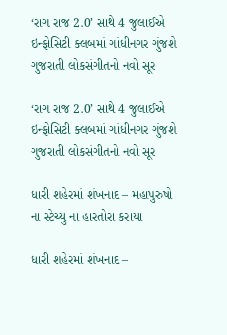‘રાગ રાજ 2.0’ સાથે 4 જુલાઈએ ઇન્ફોસિટી ક્લબમાં ગાંધીનગર ગુંજશે ગુજરાતી લોકસંગીતનો નવો સૂર

‘રાગ રાજ 2.0’ સાથે 4 જુલાઈએ ઇન્ફોસિટી ક્લબમાં ગાંધીનગર ગુંજશે ગુજરાતી લોકસંગીતનો નવો સૂર

ધારી શહેરમાં શંખનાદ – મહાપુરુષો ના સ્ટેચ્યુ ના હારતોરા કરાયા

ધારી શહેરમાં શંખનાદ –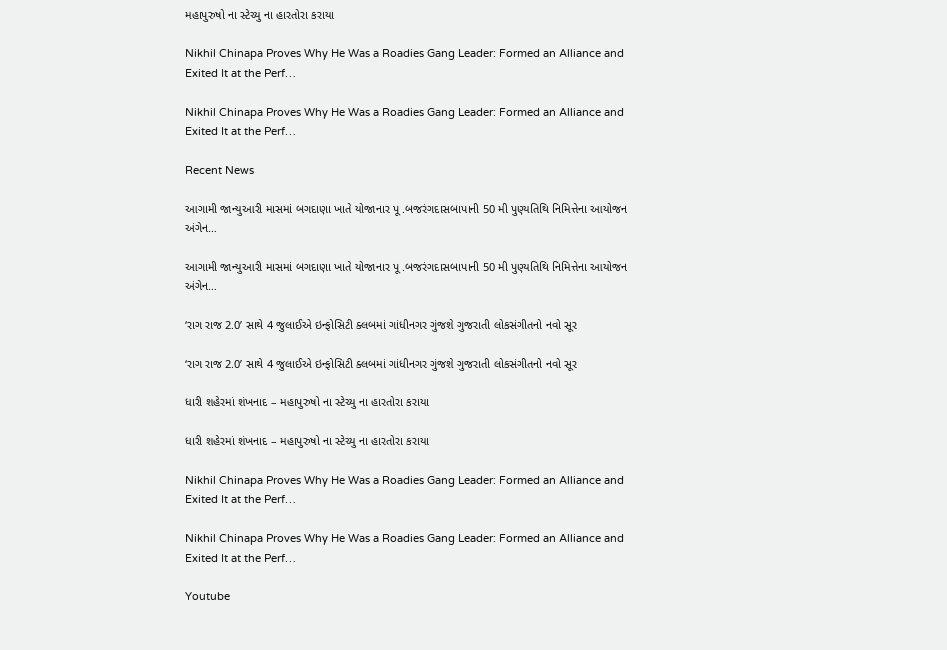મહાપુરુષો ના સ્ટેચ્યુ ના હારતોરા કરાયા

Nikhil Chinapa Proves Why He Was a Roadies Gang Leader: Formed an Alliance and Exited It at the Perf…

Nikhil Chinapa Proves Why He Was a Roadies Gang Leader: Formed an Alliance and Exited It at the Perf…

Recent News

આગામી જાન્યુઆરી માસમાં બગદાણા ખાતે યોજાનાર પૂ .બજરંગદાસબાપાની 50 મી પુણ્યતિથિ નિમિત્તેના આયોજન અંગેન…

આગામી જાન્યુઆરી માસમાં બગદાણા ખાતે યોજાનાર પૂ .બજરંગદાસબાપાની 50 મી પુણ્યતિથિ નિમિત્તેના આયોજન અંગેન…

‘રાગ રાજ 2.0’ સાથે 4 જુલાઈએ ઇન્ફોસિટી ક્લબમાં ગાંધીનગર ગુંજશે ગુજરાતી લોકસંગીતનો નવો સૂર

‘રાગ રાજ 2.0’ સાથે 4 જુલાઈએ ઇન્ફોસિટી ક્લબમાં ગાંધીનગર ગુંજશે ગુજરાતી લોકસંગીતનો નવો સૂર

ધારી શહેરમાં શંખનાદ – મહાપુરુષો ના સ્ટેચ્યુ ના હારતોરા કરાયા

ધારી શહેરમાં શંખનાદ – મહાપુરુષો ના સ્ટેચ્યુ ના હારતોરા કરાયા

Nikhil Chinapa Proves Why He Was a Roadies Gang Leader: Formed an Alliance and Exited It at the Perf…

Nikhil Chinapa Proves Why He Was a Roadies Gang Leader: Formed an Alliance and Exited It at the Perf…

Youtube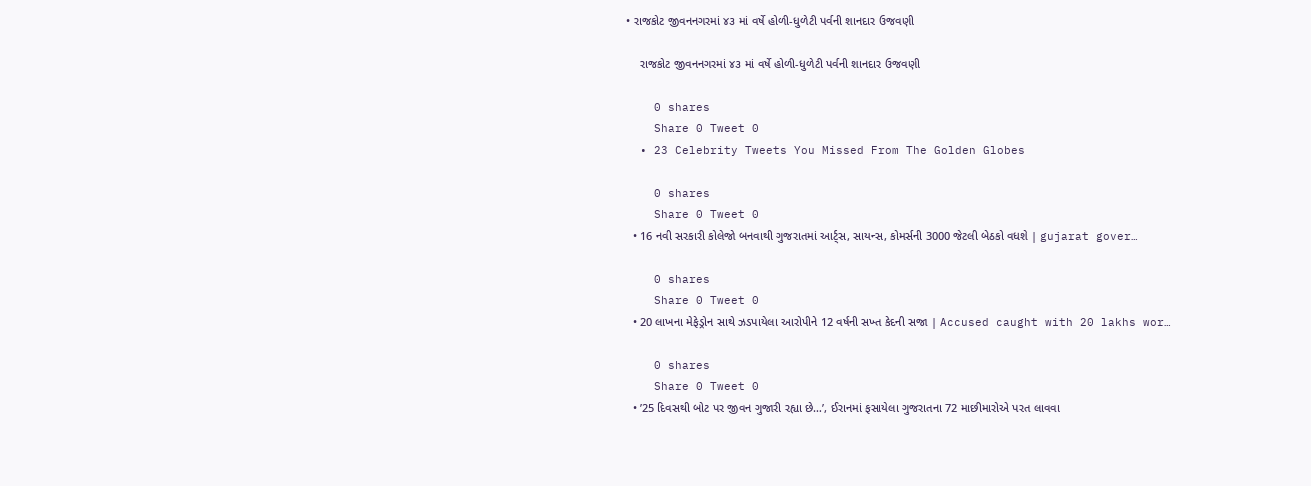• રાજકોટ જીવનનગરમાં ૪૩ માં વર્ષે હોળી-ધુળેટી પર્વની શાનદાર ઉજવણી

    રાજકોટ જીવનનગરમાં ૪૩ માં વર્ષે હોળી-ધુળેટી પર્વની શાનદાર ઉજવણી

    0 shares
    Share 0 Tweet 0
  • 23 Celebrity Tweets You Missed From The Golden Globes

    0 shares
    Share 0 Tweet 0
  • 16 નવી સરકારી કોલેજો બનવાથી ગુજરાતમાં આર્ટ્સ, સાયન્સ, કોમર્સની 3000 જેટલી બેઠકો વધશે | gujarat gover…

    0 shares
    Share 0 Tweet 0
  • 20 લાખના મેફેડ્રોન સાથે ઝડપાયેલા આરોપીને 12 વર્ષની સખ્ત કેદની સજા | Accused caught with 20 lakhs wor…

    0 shares
    Share 0 Tweet 0
  • ’25 દિવસથી બોટ પર જીવન ગુજારી રહ્યા છે…’, ઈરાનમાં ફસાયેલા ગુજરાતના 72 માછીમારોએ પરત લાવવા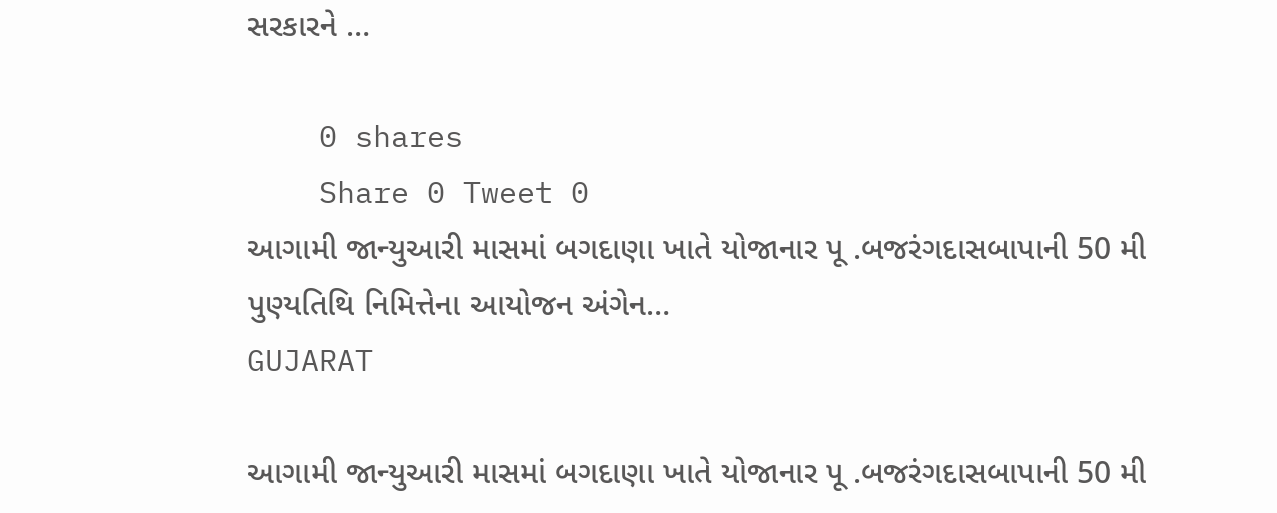સરકારને …

    0 shares
    Share 0 Tweet 0
આગામી જાન્યુઆરી માસમાં બગદાણા ખાતે યોજાનાર પૂ .બજરંગદાસબાપાની 50 મી પુણ્યતિથિ નિમિત્તેના આયોજન અંગેન…
GUJARAT

આગામી જાન્યુઆરી માસમાં બગદાણા ખાતે યોજાનાર પૂ .બજરંગદાસબાપાની 50 મી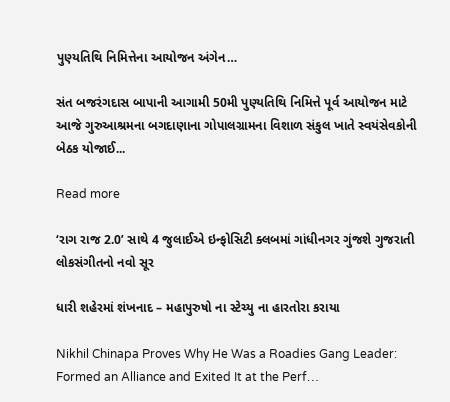પુણ્યતિથિ નિમિત્તેના આયોજન અંગેન…

સંત બજરંગદાસ બાપાની આગામી 50મી પુણ્યતિથિ નિમિત્તે પૂર્વ આયોજન માટે આજે ગુરુઆશ્રમના બગદાણાના ગોપાલગ્રામના વિશાળ સંકુલ ખાતે સ્વયંસેવકોની બેઠક યોજાઈ...

Read more

‘રાગ રાજ 2.0’ સાથે 4 જુલાઈએ ઇન્ફોસિટી ક્લબમાં ગાંધીનગર ગુંજશે ગુજરાતી લોકસંગીતનો નવો સૂર

ધારી શહેરમાં શંખનાદ – મહાપુરુષો ના સ્ટેચ્યુ ના હારતોરા કરાયા

Nikhil Chinapa Proves Why He Was a Roadies Gang Leader: Formed an Alliance and Exited It at the Perf…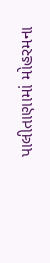પાલીતાણામાં મોહરમના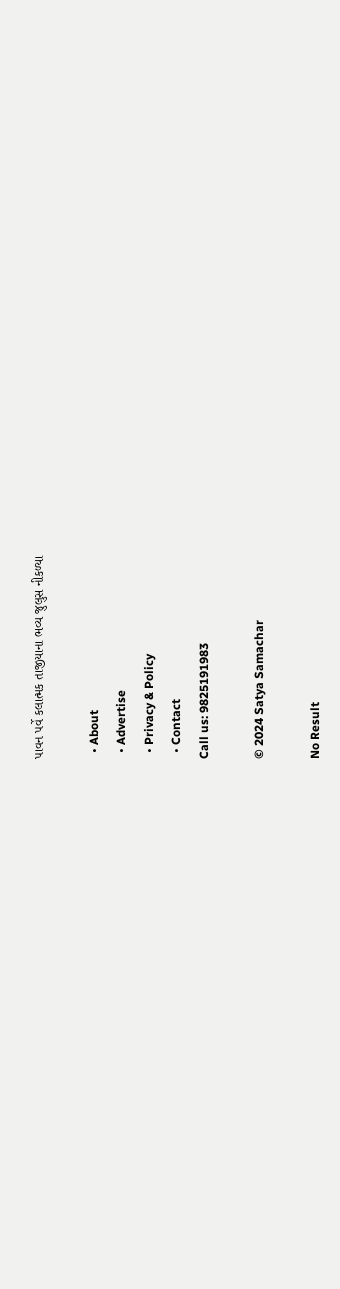પાવન પર્વે કલાત્મક તાજીયાના ભવ્ય જુલુસ નીકળ્યા

  • About
  • Advertise
  • Privacy & Policy
  • Contact
Call us: 9825191983

© 2024 Satya Samachar

No Result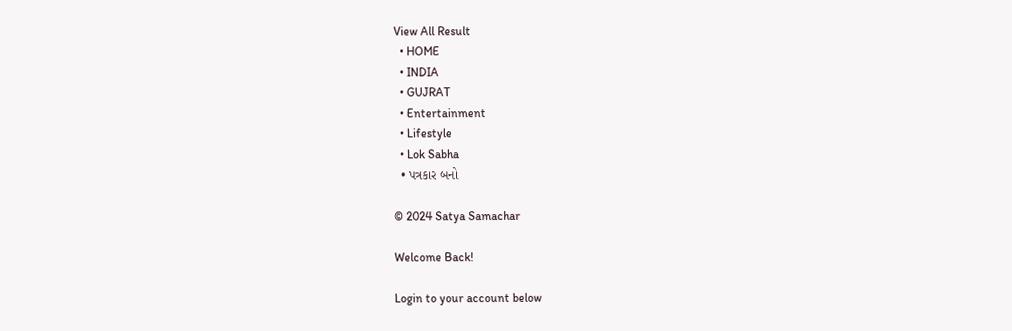View All Result
  • HOME
  • INDIA
  • GUJRAT
  • Entertainment
  • Lifestyle
  • Lok Sabha
  • પત્રકાર બનો

© 2024 Satya Samachar

Welcome Back!

Login to your account below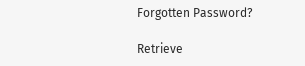Forgotten Password?

Retrieve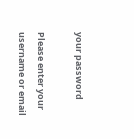your password

Please enter your username or email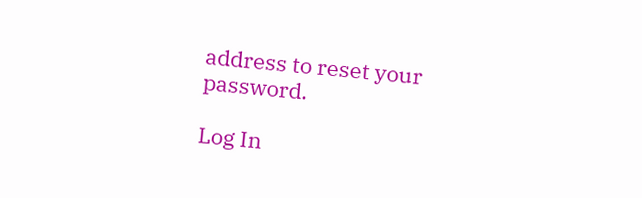address to reset your password.

Log In